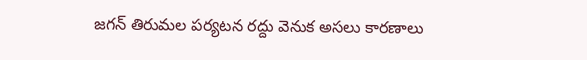జగన్ తిరుమల పర్యటన రద్దు వెనుక అసలు కారణాలు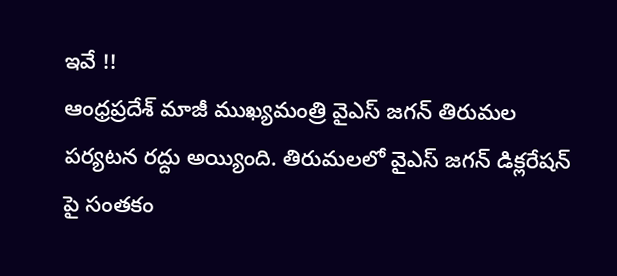ఇవే !!
ఆంధ్రప్రదేశ్ మాజీ ముఖ్యమంత్రి వైఎస్ జగన్ తిరుమల పర్యటన రద్దు అయ్యింది. తిరుమలలో వైఎస్ జగన్ డిక్లరేషన్ పై సంతకం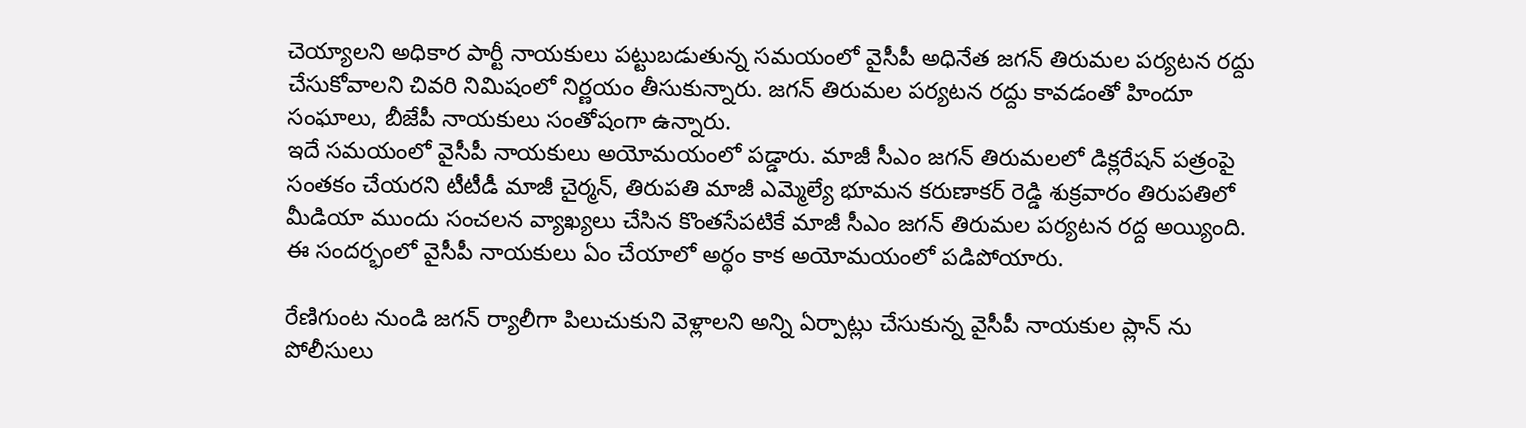చెయ్యాలని అధికార పార్టీ నాయకులు పట్టుబడుతున్న సమయంలో వైసీపీ అధినేత జగన్ తిరుమల పర్యటన రద్దు చేసుకోవాలని చివరి నిమిషంలో నిర్ణయం తీసుకున్నారు. జగన్ తిరుమల పర్యటన రద్దు కావడంతో హిందూ సంఘాలు, బీజేపీ నాయకులు సంతోషంగా ఉన్నారు.
ఇదే సమయంలో వైసీపీ నాయకులు అయోమయంలో పడ్డారు. మాజీ సీఎం జగన్ తిరుమలలో డిక్లరేషన్ పత్రంపై సంతకం చేయరని టీటీడీ మాజీ చైర్మన్, తిరుపతి మాజీ ఎమ్మెల్యే భూమన కరుణాకర్ రెడ్డి శుక్రవారం తిరుపతిలో మీడియా ముందు సంచలన వ్యాఖ్యలు చేసిన కొంతసేపటికే మాజీ సీఎం జగన్ తిరుమల పర్యటన రద్ద అయ్యింది. ఈ సందర్భంలో వైసీపీ నాయకులు ఏం చేయాలో అర్థం కాక అయోమయంలో పడిపోయారు.

రేణిగుంట నుండి జగన్ ర్యాలీగా పిలుచుకుని వెళ్లాలని అన్ని ఏర్పాట్లు చేసుకున్న వైసీపీ నాయకుల ప్లాన్ ను పోలీసులు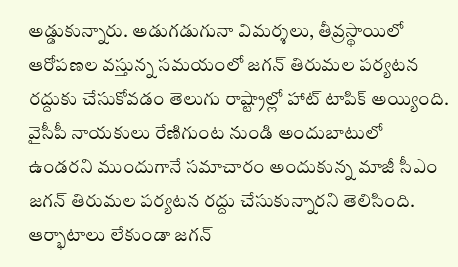అడ్డుకున్నారు. అడుగడుగునా విమర్శలు, తీవ్రస్థాయిలో ఆరోపణల వస్తున్న సమయంలో జగన్ తిరుమల పర్యటన రద్దుకు చేసుకోవడం తెలుగు రాష్ట్రాల్లో హాట్ టాపిక్ అయ్యింది. వైసీపీ నాయకులు రేణిగుంట నుండి అందుబాటులో ఉండరని ముందుగానే సమాచారం అందుకున్న మాజీ సీఎం జగన్ తిరుమల పర్యటన రద్దు చేసుకున్నారని తెలిసింది.
ఆర్భాటాలు లేకుండా జగన్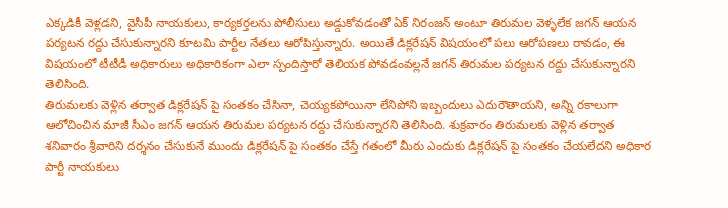ఎక్కడికీ వెళ్లడని, వైసీపీ నాయకులు, కార్యకర్తలను పోలీసులు అడ్డుకోవడంతో ఏక్ నిరంజన్ అంటూ తిరుమల వెళ్ళలేక జగన్ ఆయన పర్యటన రద్దు చేసుకున్నారని కూటమి పార్టీల నేతలు ఆరోపిస్తున్నారు. అయితే డిక్లరేషన్ విషయంలో పలు ఆరోపణలు రావడం, ఈ విషయంలో టీటీడీ అధికారులు అధికారికంగా ఎలా స్పందిస్తారో తెలియక పోవడంవల్లనే జగన్ తిరుమల పర్యటన రద్దు చేసుకున్నారని తెలిసింది.
తిరుమలకు వెళ్లిన తర్వాత డిక్లరేషన్ పై సంతకం చేసినా, చెయ్యకపోయినా లేనిపోని ఇబ్బందులు ఎదురౌతాయని, అన్ని రకాలుగా ఆలోచించిన మాజీ సీఎం జగన్ ఆయన తిరుమల పర్యటన రద్దు చేసుకున్నారని తెలిసింది. శుక్రవారం తిరుమలకు వెళ్లిన తర్వాత శనివారం శ్రీవారిని దర్శనం చేసుకునే ముందు డిక్లరేషన్ పై సంతకం చేస్తే గతంలో మీరు ఎందుకు డిక్లరేషన్ పై సంతకం చేయలేదని అధికార పార్టీ నాయకులు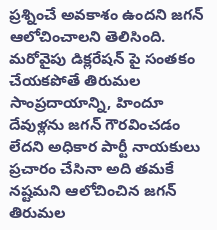ప్రశ్నించే అవకాశం ఉందని జగన్ ఆలోచించాలని తెలిసింది.
మరోవైపు డిక్లరేషన్ పై సంతకం చేయకపోతే తిరుమల సాంప్రదాయాన్ని, హిందూ దేవుళ్లను జగన్ గౌరవించడం లేదని అధికార పార్టీ నాయకులు ప్రచారం చేసినా అది తమకే నష్టమని ఆలోచించిన జగన్ తిరుమల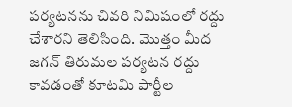పర్యటనను చివరి నిమిషంలో రద్దు చేశారని తెలిసింది. మొత్తం మీద జగన్ తిరుమల పర్యటన రద్దు కావడంతో కూటమి పార్టీల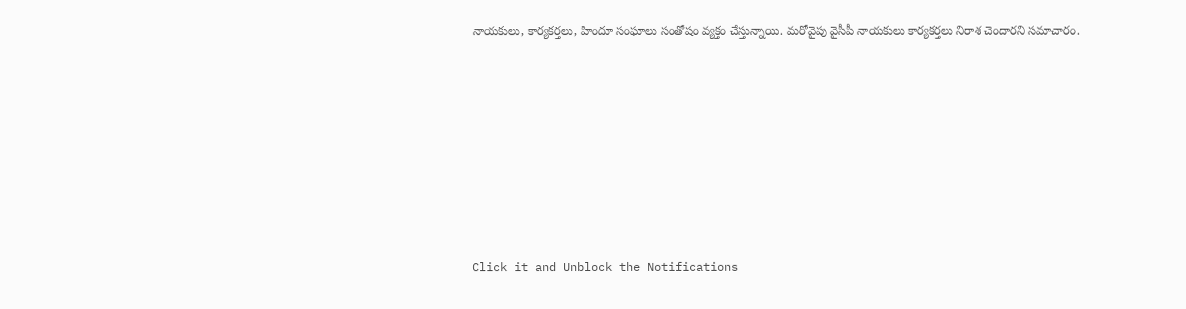నాయకులు, కార్యకర్తలు, హిందూ సంఘాలు సంతోషం వ్యక్తం చేస్తున్నాయి. మరోవైపు వైసీపీ నాయకులు కార్యకర్తలు నిరాశ చెందారని సమాచారం.












Click it and Unblock the Notifications